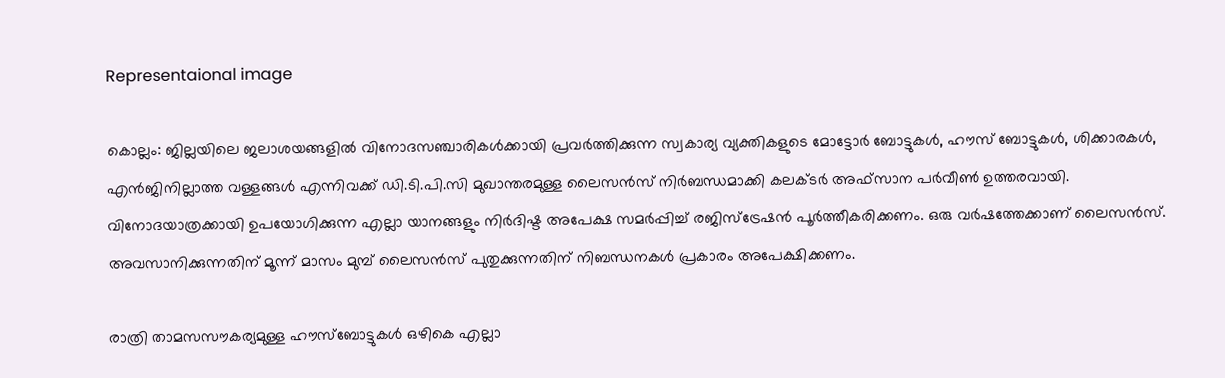Representaional image

കൊല്ലം: ജില്ലയിലെ ജലാശയങ്ങളില്‍ വിനോദസഞ്ചാരികള്‍ക്കായി പ്രവര്‍ത്തിക്കുന്ന സ്വകാര്യ വ്യക്തികളുടെ മോട്ടോര്‍ ബോട്ടുകള്‍, ഹൗസ് ബോട്ടുകള്‍, ശിക്കാരകള്‍, എൻജിനില്ലാത്ത വള്ളങ്ങള്‍ എന്നിവക്ക് ഡി.ടി.പി.സി മുഖാന്തരമുള്ള ലൈസന്‍സ് നിര്‍ബന്ധമാക്കി കലക്ടര്‍ അഫ്‌സാന പര്‍വീണ്‍ ഉത്തരവായി. വിനോദയാത്രക്കായി ഉപയോഗിക്കുന്ന എല്ലാ യാനങ്ങളും നിര്‍ദിഷ്ട അപേക്ഷ സമർപ്പിച്ച് രജിസ്‌ട്രേഷന്‍ പൂര്‍ത്തീകരിക്കണം. ഒരു വര്‍ഷത്തേക്കാണ് ലൈസന്‍സ്. അവസാനിക്കുന്നതിന് മൂന്ന് മാസം മുമ്പ് ലൈസന്‍സ് പുതുക്കുന്നതിന് നിബന്ധനകള്‍ പ്രകാരം അപേക്ഷിക്കണം.

രാത്രി താമസസൗകര്യമുള്ള ഹൗസ്‌ബോട്ടുകള്‍ ഒഴികെ എല്ലാ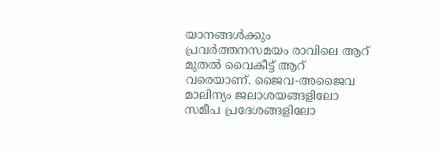യാനങ്ങള്‍ക്കും പ്രവര്‍ത്തനസമയം രാവിലെ ആറ് മുതല്‍ വൈകീട്ട് ആറ് വരെയാണ്. ജൈവ-അജൈവ മാലിന്യം ജലാശയങ്ങളിലോ സമീപ പ്രദേശങ്ങളിലോ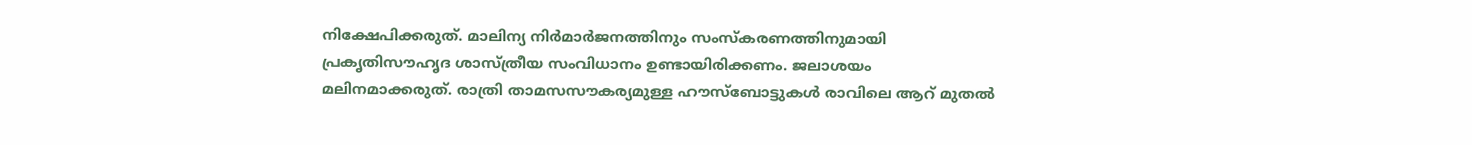നിക്ഷേപിക്കരുത്. മാലിന്യ നിര്‍മാര്‍ജനത്തിനും സംസ്‌കരണത്തിനുമായി പ്രകൃതിസൗഹൃദ ശാസ്ത്രീയ സംവിധാനം ഉണ്ടായിരിക്കണം. ജലാശയം മലിനമാക്കരുത്. രാത്രി താമസസൗകര്യമുള്ള ഹൗസ്‌ബോട്ടുകള്‍ രാവിലെ ആറ് മുതല്‍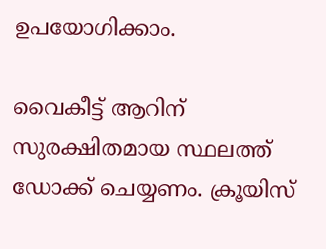ഉപയോഗിക്കാം.

വൈകീട്ട് ആറിന് സുരക്ഷിതമായ സ്ഥലത്ത് ഡോക്ക് ചെയ്യണം. ക്രൂയിസ്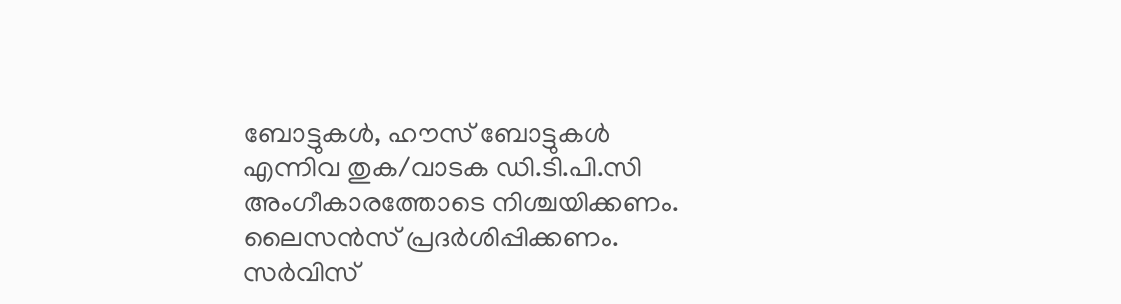ബോട്ടുകള്‍, ഹൗസ് ബോട്ടുകള്‍ എന്നിവ തുക/വാടക ഡി.ടി.പി.സി അംഗീകാരത്തോടെ നിശ്ചയിക്കണം. ലൈസന്‍സ് പ്രദര്‍ശിപ്പിക്കണം. സര്‍വിസ്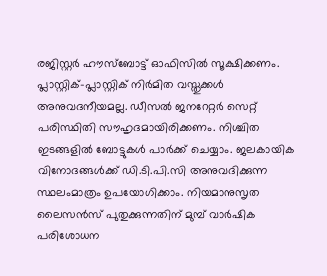രജിസ്റ്റര്‍ ഹൗസ്‌ബോട്ട് ഓഫിസില്‍ സൂക്ഷിക്കണം. പ്ലാസ്റ്റിക്-പ്ലാസ്റ്റിക് നിർമിത വസ്തുക്കള്‍ അനുവദനീയമല്ല. ഡീസല്‍ ജനറേറ്റര്‍ സെറ്റ് പരിസ്ഥിതി സൗഹൃദമായിരിക്കണം. നിശ്ചിത ഇടങ്ങളില്‍ ബോട്ടുകള്‍ പാര്‍ക്ക് ചെയ്യാം. ജലകായിക വിനോദങ്ങള്‍ക്ക് ഡി.ടി.പി.സി അനുവദിക്കുന്ന സ്ഥലംമാത്രം ഉപയോഗിക്കാം. നിയമാനുസൃത ലൈസന്‍സ് പുതുക്കുന്നതിന് മുമ്പ് വാര്‍ഷിക പരിശോധന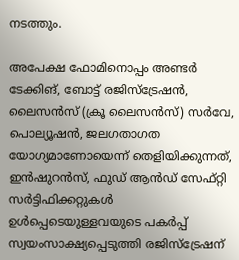നടത്തും.

അപേക്ഷ ഫോമിനൊപ്പം അണ്ടര്‍ ടേക്കിങ്, ബോട്ട് രജിസ്‌ട്രേഷന്‍, ലൈസന്‍സ് (ക്രൂ ലൈസന്‍സ്) സര്‍വേ, പൊല്യൂഷന്‍, ജലഗതാഗത യോഗ്യമാണോയെന്ന് തെളിയിക്കുന്നത്, ഇന്‍ഷുറന്‍സ്, ഫുഡ് ആന്‍ഡ് സേഫ്റ്റി സര്‍ട്ടിഫിക്കറ്റുകള്‍ ഉള്‍പ്പെടെയുള്ളവയുടെ പകര്‍പ്പ് സ്വയംസാക്ഷ്യപ്പെടുത്തി രജിസ്‌ട്രേഷന്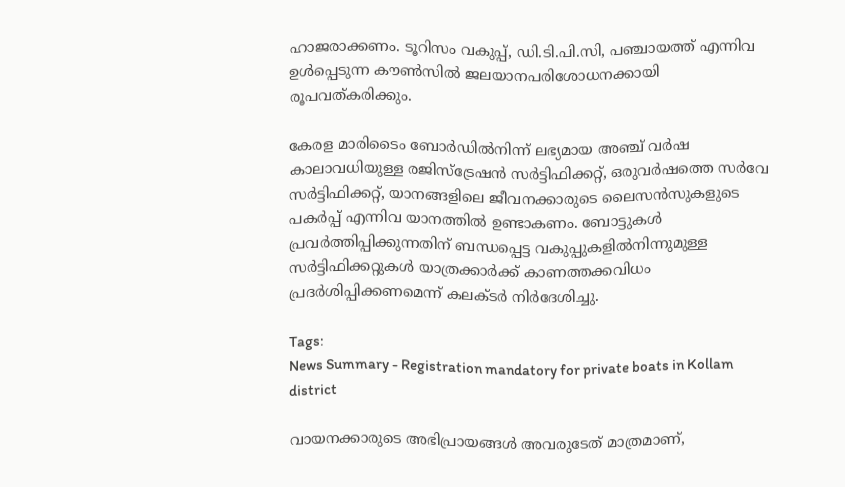ഹാജരാക്കണം. ടൂറിസം വകുപ്പ്, ഡി.ടി.പി.സി, പഞ്ചായത്ത് എന്നിവ ഉള്‍പ്പെടുന്ന കൗണ്‍സില്‍ ജലയാനപരിശോധനക്കായി രൂപവത്കരിക്കും.

കേരള മാരിടൈം ബോര്‍ഡില്‍നിന്ന് ലഭ്യമായ അഞ്ച് വര്‍ഷ കാലാവധിയുള്ള രജിസ്‌ട്രേഷന്‍ സര്‍ട്ടിഫിക്കറ്റ്, ഒരുവര്‍ഷത്തെ സര്‍വേ സര്‍ട്ടിഫിക്കറ്റ്, യാനങ്ങളിലെ ജീവനക്കാരുടെ ലൈസന്‍സുകളുടെ പകര്‍പ്പ് എന്നിവ യാനത്തില്‍ ഉണ്ടാകണം. ബോട്ടുകള്‍ പ്രവര്‍ത്തിപ്പിക്കുന്നതിന് ബന്ധപ്പെട്ട വകുപ്പുകളില്‍നിന്നുമുള്ള സര്‍ട്ടിഫിക്കറ്റുകള്‍ യാത്രക്കാര്‍ക്ക് കാണത്തക്കവിധം പ്രദര്‍ശിപ്പിക്കണമെന്ന് കലക്ടര്‍ നിർദേശിച്ചു.

Tags:
News Summary - Registration mandatory for private boats in Kollam district

വായനക്കാരുടെ അഭിപ്രായങ്ങള്‍ അവരുടേത് മാത്രമാണ്,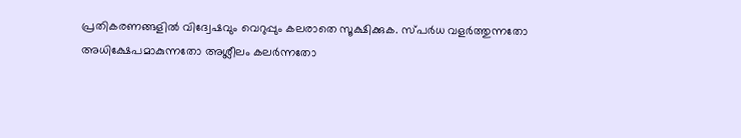പ്രതികരണങ്ങളിൽ വിദ്വേഷവും വെറുപ്പും കലരാതെ സൂക്ഷിക്കുക. സ്പർധ വളർത്തുന്നതോ അധിക്ഷേപമാകുന്നതോ അശ്ലീലം കലർന്നതോ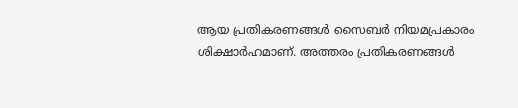ആയ പ്രതികരണങ്ങൾ സൈബർ നിയമപ്രകാരം ശിക്ഷാർഹമാണ്. അത്തരം പ്രതികരണങ്ങൾ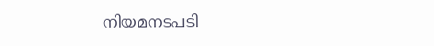നിയമനടപടി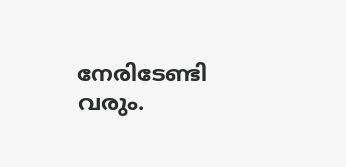നേരിടേണ്ടി വരും.